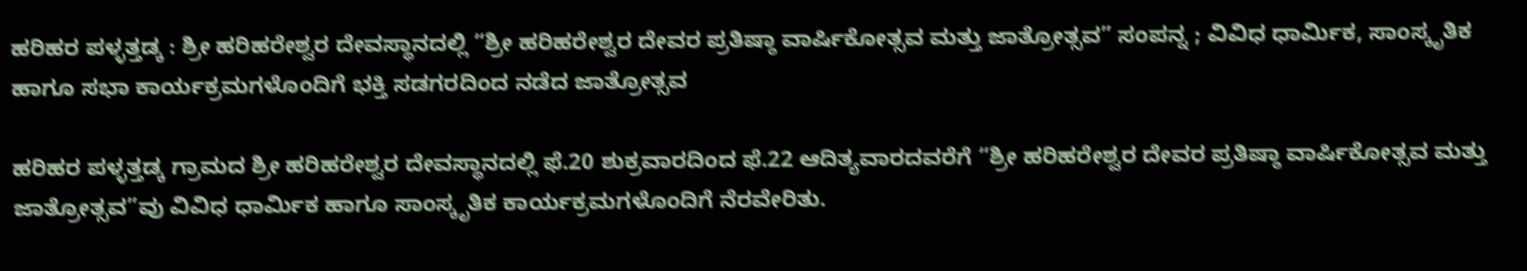ಹರಿಹರ ಪಳ್ಳತ್ತಡ್ಕ : ಶ್ರೀ ಹರಿಹರೇಶ್ವರ ದೇವಸ್ಥಾನದಲ್ಲಿ “ಶ್ರೀ ಹರಿಹರೇಶ್ವರ ದೇವರ ಪ್ರತಿಷ್ಠಾ ವಾರ್ಷಿಕೋತ್ಸವ ಮತ್ತು ಜಾತ್ರೋತ್ಸವ” ಸಂಪನ್ನ ; ವಿವಿಧ ಧಾರ್ಮಿಕ, ಸಾಂಸ್ಕೃತಿಕ ಹಾಗೂ ಸಭಾ ಕಾರ್ಯಕ್ರಮಗಳೊಂದಿಗೆ ಭಕ್ತಿ ಸಡಗರದಿಂದ ನಡೆದ ಜಾತ್ರೋತ್ಸವ

ಹರಿಹರ ಪಳ್ಳತ್ತಡ್ಕ ಗ್ರಾಮದ ಶ್ರೀ ಹರಿಹರೇಶ್ವರ ದೇವಸ್ಥಾನದಲ್ಲಿ ಫೆ.20 ಶುಕ್ರವಾರದಿಂದ ಫೆ.22 ಆದಿತ್ಯವಾರದವರೆಗೆ “ಶ್ರೀ ಹರಿಹರೇಶ್ವರ ದೇವರ ಪ್ರತಿಷ್ಠಾ ವಾರ್ಷಿಕೋತ್ಸವ ಮತ್ತು ಜಾತ್ರೋತ್ಸವ”ವು ವಿವಿಧ ಧಾರ್ಮಿಕ ಹಾಗೂ ಸಾಂಸ್ಕೃತಿಕ ಕಾರ್ಯಕ್ರಮಗಳೊಂದಿಗೆ ನೆರವೇರಿತು.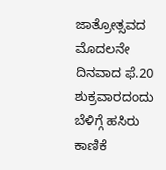ಜಾತ್ರೋತ್ಸವದ ಮೊದಲನೇ ದಿನವಾದ ಫೆ.20 ಶುಕ್ರವಾರದಂದು ಬೆಳಿಗ್ಗೆ ಹಸಿರು ಕಾಣಿಕೆ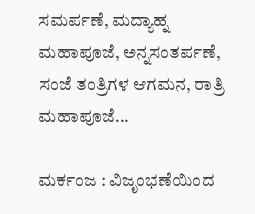ಸಮರ್ಪಣೆ, ಮದ್ಯಾಹ್ನ ಮಹಾಪೂಜೆ, ಅನ್ನಸಂತರ್ಪಣೆ, ಸಂಜೆ ತಂತ್ರಿಗಳ ಆಗಮನ, ರಾತ್ರಿ ಮಹಾಪೂಜೆ...

ಮರ್ಕಂಜ : ವಿಜೃಂಭಣೆಯಿಂದ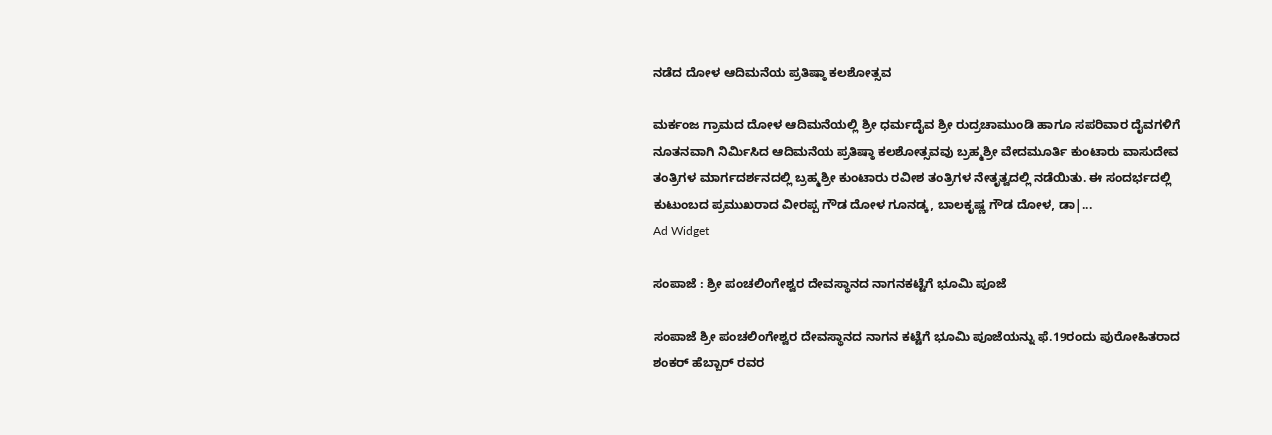ನಡೆದ ದೋಳ ಆದಿಮನೆಯ ಪ್ರತಿಷ್ಠಾ ಕಲಶೋತ್ಸವ

ಮರ್ಕಂಜ ಗ್ರಾಮದ ದೋಳ ಆದಿಮನೆಯಲ್ಲಿ ಶ್ರೀ ಧರ್ಮದೈವ ಶ್ರೀ ರುದ್ರಚಾಮುಂಡಿ ಹಾಗೂ ಸಪರಿವಾರ ದೈವಗಳಿಗೆ ನೂತನವಾಗಿ ನಿರ್ಮಿಸಿದ ಆದಿಮನೆಯ ಪ್ರತಿಷ್ಠಾ ಕಲಶೋತ್ಸವವು ಬ್ರಹ್ಮಶ್ರೀ ವೇದಮೂರ್ತಿ ಕುಂಟಾರು ವಾಸುದೇವ ತಂತ್ರಿಗಳ ಮಾರ್ಗದರ್ಶನದಲ್ಲಿ ಬ್ರಹ್ಮಶ್ರೀ ಕುಂಟಾರು ರವೀಶ ತಂತ್ರಿಗಳ ನೇತೃತ್ವದಲ್ಲಿ ನಡೆಯಿತು. ಈ ಸಂದರ್ಭದಲ್ಲಿ ಕುಟುಂಬದ ಪ್ರಮುಖರಾದ ವೀರಪ್ಪ ಗೌಡ ದೋಳ ಗೂನಡ್ಕ, ಬಾಲಕೃಷ್ಣ ಗೌಡ ದೋಳ, ಡಾ|...
Ad Widget

ಸಂಪಾಜೆ : ಶ್ರೀ ಪಂಚಲಿಂಗೇಶ್ವರ ದೇವಸ್ಥಾನದ ನಾಗನಕಟ್ಟೆಗೆ ಭೂಮಿ ಪೂಜೆ

ಸಂಪಾಜೆ ಶ್ರೀ ಪಂಚಲಿಂಗೇಶ್ವರ ದೇವಸ್ಥಾನದ ನಾಗನ ಕಟ್ಟೆಗೆ ಭೂಮಿ ಪೂಜೆಯನ್ನು ಫೆ.19ರಂದು ಪುರೋಹಿತರಾದ ಶಂಕರ್ ಹೆಬ್ಬಾರ್ ರವರ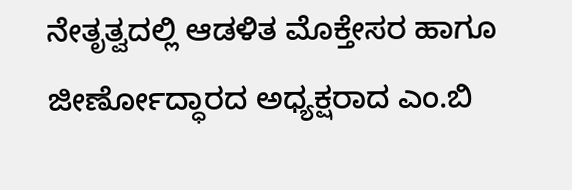ನೇತೃತ್ವದಲ್ಲಿ ಆಡಳಿತ ಮೊಕ್ತೇಸರ ಹಾಗೂ ಜೀರ್ಣೋದ್ಧಾರದ ಅಧ್ಯಕ್ಷರಾದ ಎಂ.ಬಿ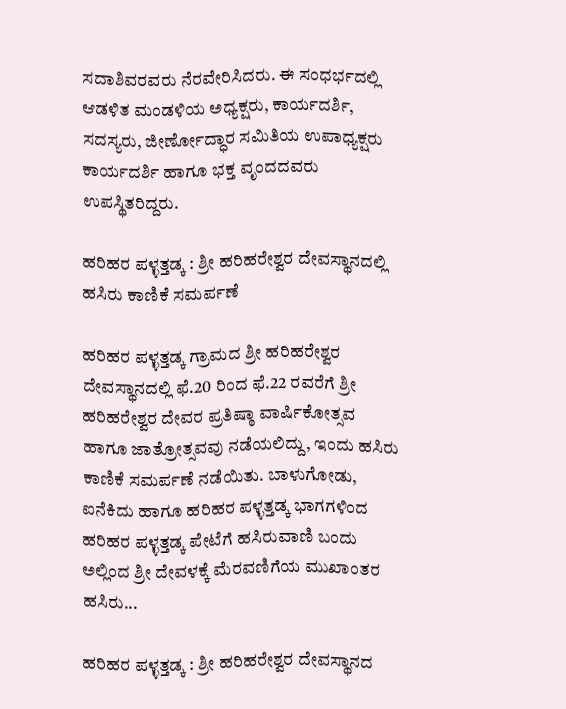ಸದಾಶಿವರವರು ನೆರವೇರಿಸಿದರು‌. ಈ ಸಂಧರ್ಭದಲ್ಲಿ ಆಡಳಿತ ಮಂಡಳಿಯ ಅಧ್ಯಕ್ಷರು, ಕಾರ್ಯದರ್ಶಿ, ಸದಸ್ಯರು, ಜೀರ್ಣೋದ್ಧಾರ ಸಮಿತಿಯ ಉಪಾಧ್ಯಕ್ಷರು ಕಾರ್ಯದರ್ಶಿ ಹಾಗೂ ಭಕ್ತ ವೃಂದದವರು ಉಪಸ್ಥಿತರಿದ್ದರು.

ಹರಿಹರ ಪಳ್ಳತ್ತಡ್ಕ : ಶ್ರೀ ಹರಿಹರೇಶ್ವರ ದೇವಸ್ಥಾನದಲ್ಲಿ ಹಸಿರು ಕಾಣಿಕೆ ಸಮರ್ಪಣೆ

ಹರಿಹರ ಪಳ್ಳತ್ತಡ್ಕ ಗ್ರಾಮದ ಶ್ರೀ ಹರಿಹರೇಶ್ವರ ದೇವಸ್ಥಾನದಲ್ಲಿ ಫೆ.20 ರಿಂದ ಫೆ.22 ರವರೆಗೆ ಶ್ರೀ ಹರಿಹರೇಶ್ವರ ದೇವರ ಪ್ರತಿಷ್ಠಾ ವಾರ್ಷಿಕೋತ್ಸವ ಹಾಗೂ ಜಾತ್ರೋತ್ಸವವು ನಡೆಯಲಿದ್ದು, ಇಂದು ಹಸಿರು ಕಾಣಿಕೆ ಸಮರ್ಪಣೆ ನಡೆಯಿತು. ಬಾಳುಗೋಡು, ಐನೆಕಿದು ಹಾಗೂ ಹರಿಹರ ಪಳ್ಳತ್ತಡ್ಕ ಭಾಗಗಳಿಂದ ಹರಿಹರ ಪಳ್ಳತ್ತಡ್ಕ ಪೇಟೆಗೆ ಹಸಿರುವಾಣಿ ಬಂದು ಅಲ್ಲಿಂದ ಶ್ರೀ ದೇವಳಕ್ಕೆ ಮೆರವಣಿಗೆಯ ಮುಖಾಂತರ ಹಸಿರು...

ಹರಿಹರ ಪಳ್ಳತ್ತಡ್ಕ : ಶ್ರೀ ಹರಿಹರೇಶ್ವರ ದೇವಸ್ಥಾನದ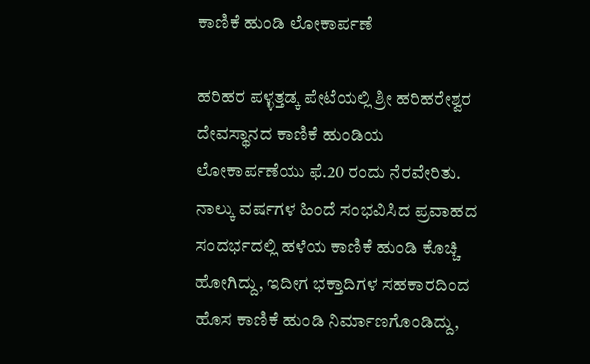ಕಾಣಿಕೆ ಹುಂಡಿ ಲೋಕಾರ್ಪಣೆ

ಹರಿಹರ ಪಳ್ಳತ್ತಡ್ಕ ಪೇಟೆಯಲ್ಲಿ ಶ್ರೀ ಹರಿಹರೇಶ್ವರ ದೇವಸ್ಥಾನದ ಕಾಣಿಕೆ ಹುಂಡಿಯ ಲೋಕಾರ್ಪಣೆಯು ಫೆ.20 ರಂದು ನೆರವೇರಿತು. ನಾಲ್ಕು ವರ್ಷಗಳ ಹಿಂದೆ ಸಂಭವಿಸಿದ ಪ್ರವಾಹದ ಸಂದರ್ಭದಲ್ಲಿ ಹಳೆಯ ಕಾಣಿಕೆ ಹುಂಡಿ ಕೊಚ್ಚಿ ಹೋಗಿದ್ದು, ಇದೀಗ ಭಕ್ತಾದಿಗಳ ಸಹಕಾರದಿಂದ ಹೊಸ ಕಾಣಿಕೆ ಹುಂಡಿ ನಿರ್ಮಾಣಗೊಂಡಿದ್ದು,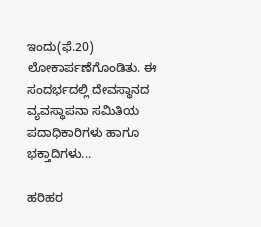ಇಂದು(ಫೆ.20) ಲೋಕಾರ್ಪಣೆಗೊಂಡಿತು. ಈ ಸಂದರ್ಭದಲ್ಲಿ ದೇವಸ್ಥಾನದ ವ್ಯವಸ್ಥಾಪನಾ ಸಮಿತಿಯ ಪದಾಧಿಕಾರಿಗಳು ಹಾಗೂ ಭಕ್ತಾದಿಗಳು...

ಹರಿಹರ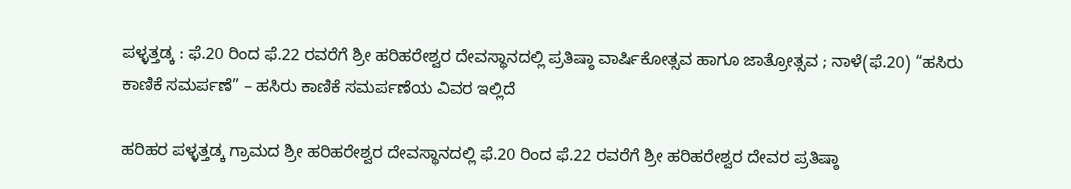ಪಳ್ಳತ್ತಡ್ಕ : ಫೆ.20 ರಿಂದ ಫೆ.22 ರವರೆಗೆ ಶ್ರೀ ಹರಿಹರೇಶ್ವರ ದೇವಸ್ಥಾನದಲ್ಲಿ ಪ್ರತಿಷ್ಠಾ ವಾರ್ಷಿಕೋತ್ಸವ ಹಾಗೂ ಜಾತ್ರೋತ್ಸವ ; ನಾಳೆ(ಫೆ.20) “ಹಸಿರು ಕಾಣಿಕೆ ಸಮರ್ಪಣೆ” – ಹಸಿರು ಕಾಣಿಕೆ ಸಮರ್ಪಣೆಯ ವಿವರ ಇಲ್ಲಿದೆ

ಹರಿಹರ ಪಳ್ಳತ್ತಡ್ಕ ಗ್ರಾಮದ ಶ್ರೀ ಹರಿಹರೇಶ್ವರ ದೇವಸ್ಥಾನದಲ್ಲಿ ಫೆ.20 ರಿಂದ ಫೆ.22 ರವರೆಗೆ ಶ್ರೀ ಹರಿಹರೇಶ್ವರ ದೇವರ ಪ್ರತಿಷ್ಠಾ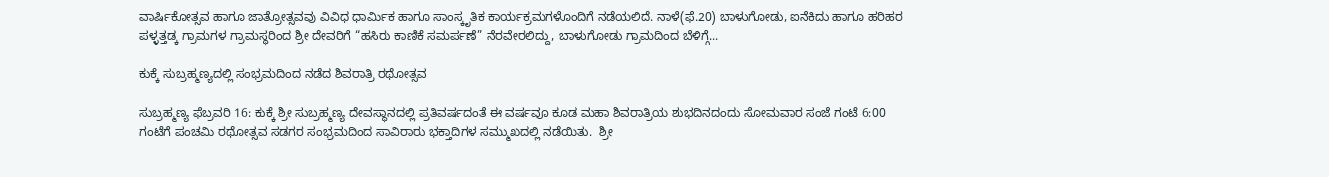ವಾರ್ಷಿಕೋತ್ಸವ ಹಾಗೂ ಜಾತ್ರೋತ್ಸವವು ವಿವಿಧ ಧಾರ್ಮಿಕ ಹಾಗೂ ಸಾಂಸ್ಕೃತಿಕ ಕಾರ್ಯಕ್ರಮಗಳೊಂದಿಗೆ ನಡೆಯಲಿದೆ. ನಾಳೆ(ಫೆ.20) ಬಾಳುಗೋಡು, ಐನೆಕಿದು ಹಾಗೂ ಹರಿಹರ ಪಳ್ಳತ್ತಡ್ಕ ಗ್ರಾಮಗಳ ಗ್ರಾಮಸ್ಥರಿಂದ ಶ್ರೀ ದೇವರಿಗೆ “ಹಸಿರು ಕಾಣಿಕೆ ಸಮರ್ಪಣೆ” ನೆರವೇರಲಿದ್ದು, ಬಾಳುಗೋಡು ಗ್ರಾಮದಿಂದ ಬೆಳಿಗ್ಗೆ...

ಕುಕ್ಕೆ ಸುಬ್ರಹ್ಮಣ್ಯದಲ್ಲಿ ಸಂಭ್ರಮದಿಂದ ನಡೆದ ಶಿವರಾತ್ರಿ ರಥೋತ್ಸವ

ಸುಬ್ರಹ್ಮಣ್ಯ ಫೆಬ್ರವರಿ 16: ಕುಕ್ಕೆ ಶ್ರೀ ಸುಬ್ರಹ್ಮಣ್ಯ ದೇವಸ್ಥಾನದಲ್ಲಿ ಪ್ರತಿವರ್ಷದಂತೆ ಈ ವರ್ಷವೂ ಕೂಡ ಮಹಾ ಶಿವರಾತ್ರಿಯ ಶುಭದಿನದಂದು ಸೋಮವಾರ ಸಂಜೆ ಗಂಟೆ 6:00 ಗಂಟೆಗೆ ಪಂಚಮಿ ರಥೋತ್ಸವ ಸಡಗರ ಸಂಭ್ರಮದಿಂದ ಸಾವಿರಾರು ಭಕ್ತಾದಿಗಳ ಸಮ್ಮುಖದಲ್ಲಿ ನಡೆಯಿತು.  ಶ್ರೀ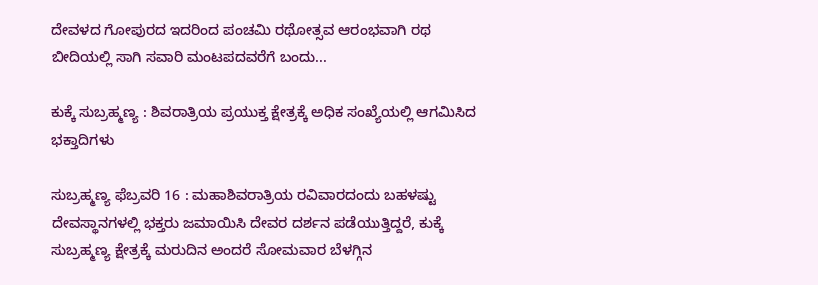ದೇವಳದ ಗೋಪುರದ ಇದರಿಂದ ಪಂಚಮಿ ರಥೋತ್ಸವ ಆರಂಭವಾಗಿ ರಥ ಬೀದಿಯಲ್ಲಿ ಸಾಗಿ ಸವಾರಿ ಮಂಟಪದವರೆಗೆ ಬಂದು...

ಕುಕ್ಕೆ ಸುಬ್ರಹ್ಮಣ್ಯ : ಶಿವರಾತ್ರಿಯ ಪ್ರಯುಕ್ತ ಕ್ಷೇತ್ರಕ್ಕೆ ಅಧಿಕ ಸಂಖ್ಯೆಯಲ್ಲಿ ಆಗಮಿಸಿದ ಭಕ್ತಾದಿಗಳು

ಸುಬ್ರಹ್ಮಣ್ಯ ಫೆಬ್ರವರಿ 16 : ಮಹಾಶಿವರಾತ್ರಿಯ ರವಿವಾರದಂದು ಬಹಳಷ್ಟು ದೇವಸ್ಥಾನಗಳಲ್ಲಿ ಭಕ್ತರು ಜಮಾಯಿಸಿ ದೇವರ ದರ್ಶನ ಪಡೆಯುತ್ತಿದ್ದರೆ, ಕುಕ್ಕೆ ಸುಬ್ರಹ್ಮಣ್ಯ ಕ್ಷೇತ್ರಕ್ಕೆ ಮರುದಿನ ಅಂದರೆ ಸೋಮವಾರ ಬೆಳಗ್ಗಿನ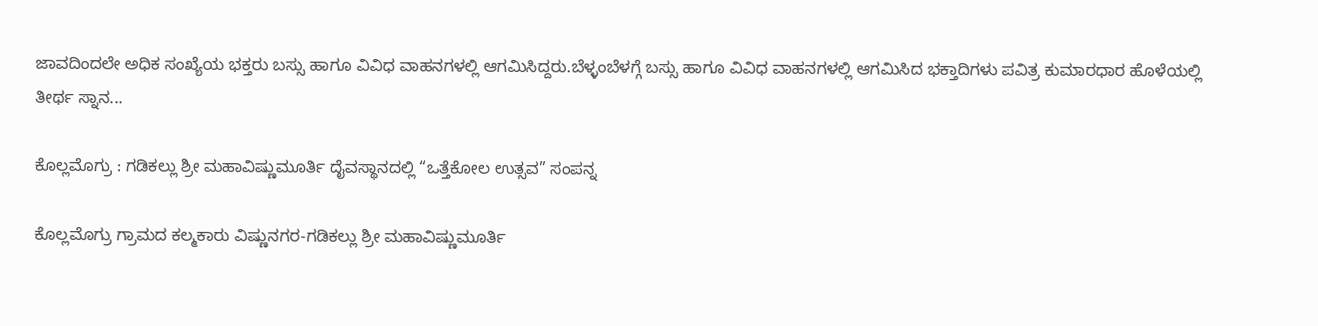ಜಾವದಿಂದಲೇ ಅಧಿಕ ಸಂಖ್ಯೆಯ ಭಕ್ತರು ಬಸ್ಸು ಹಾಗೂ ವಿವಿಧ ವಾಹನಗಳಲ್ಲಿ ಆಗಮಿಸಿದ್ದರು.ಬೆಳ್ಳಂಬೆಳಗ್ಗೆ ಬಸ್ಸು ಹಾಗೂ ವಿವಿಧ ವಾಹನಗಳಲ್ಲಿ ಆಗಮಿಸಿದ ಭಕ್ತಾದಿಗಳು ಪವಿತ್ರ ಕುಮಾರಧಾರ ಹೊಳೆಯಲ್ಲಿ ತೀರ್ಥ ಸ್ನಾನ...

ಕೊಲ್ಲಮೊಗ್ರು : ಗಡಿಕಲ್ಲು ಶ್ರೀ ಮಹಾವಿಷ್ಣುಮೂರ್ತಿ ದೈವಸ್ಥಾನದಲ್ಲಿ “ಒತ್ತೆಕೋಲ ಉತ್ಸವ” ಸಂಪನ್ನ

ಕೊಲ್ಲಮೊಗ್ರು ಗ್ರಾಮದ ಕಲ್ಮಕಾರು ವಿಷ್ಣುನಗರ-ಗಡಿಕಲ್ಲು ಶ್ರೀ ಮಹಾವಿಷ್ಣುಮೂರ್ತಿ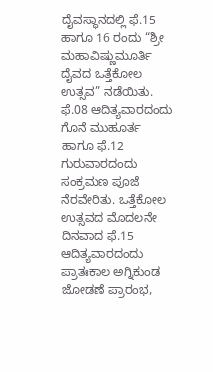ದೈವಸ್ಥಾನದಲ್ಲಿ ಫೆ.15 ಹಾಗೂ 16 ರಂದು “ಶ್ರೀ ಮಹಾವಿಷ್ಣುಮೂರ್ತಿ ದೈವದ ಒತ್ತೆಕೋಲ ಉತ್ಸವ” ನಡೆಯಿತು. ಫೆ.08 ಆದಿತ್ಯವಾರದಂದು ಗೊನೆ ಮುಹೂರ್ತ ಹಾಗೂ ಫೆ.12 ಗುರುವಾರದಂದು ಸಂಕ್ರಮಣ ಪೂಜೆ ನೆರವೇರಿತು. ಒತ್ತೆಕೋಲ ಉತ್ಸವದ ಮೊದಲನೇ ದಿನವಾದ ಫೆ.15 ಆದಿತ್ಯವಾರದಂದು ಪ್ರಾತಃಕಾಲ ಅಗ್ನಿಕುಂಡ ಜೋಡಣೆ ಪ್ರಾರಂಭ,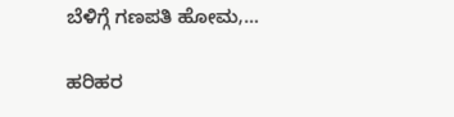ಬೆಳಿಗ್ಗೆ ಗಣಪತಿ ಹೋಮ,...

ಹರಿಹರ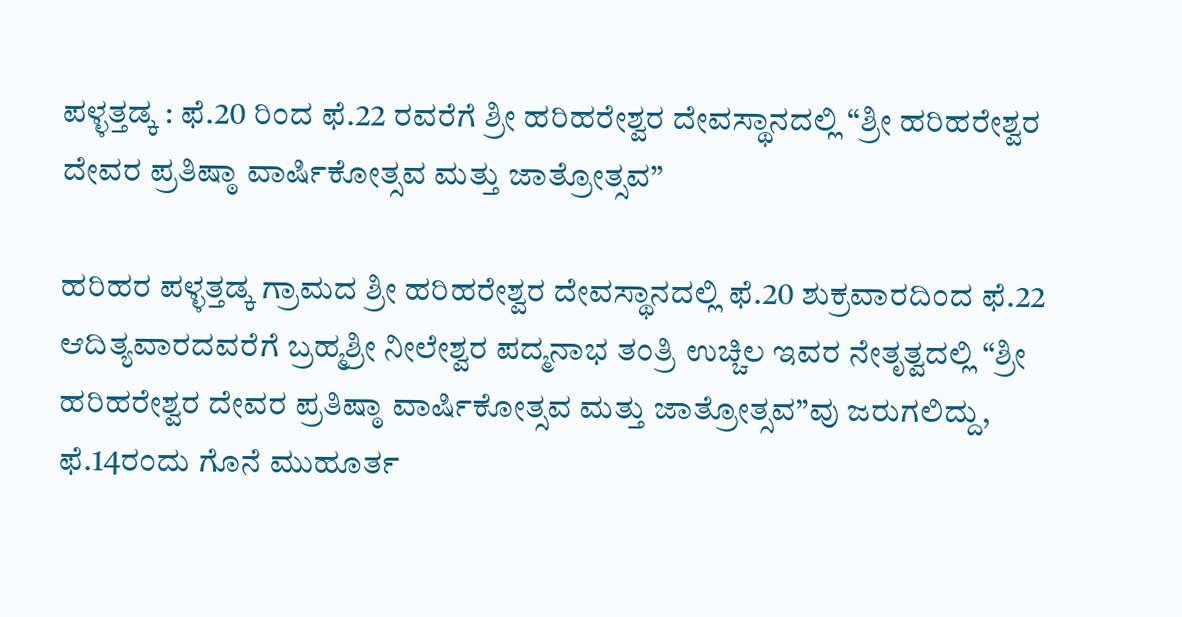ಪಳ್ಳತ್ತಡ್ಕ : ಫೆ.20 ರಿಂದ ಫೆ.22 ರವರೆಗೆ ಶ್ರೀ ಹರಿಹರೇಶ್ವರ ದೇವಸ್ಥಾನದಲ್ಲಿ “ಶ್ರೀ ಹರಿಹರೇಶ್ವರ ದೇವರ ಪ್ರತಿಷ್ಠಾ ವಾರ್ಷಿಕೋತ್ಸವ ಮತ್ತು ಜಾತ್ರೋತ್ಸವ”

ಹರಿಹರ ಪಳ್ಳತ್ತಡ್ಕ ಗ್ರಾಮದ ಶ್ರೀ ಹರಿಹರೇಶ್ವರ ದೇವಸ್ಥಾನದಲ್ಲಿ ಫೆ.20 ಶುಕ್ರವಾರದಿಂದ ಫೆ.22 ಆದಿತ್ಯವಾರದವರೆಗೆ ಬ್ರಹ್ಮಶ್ರೀ ನೀಲೇಶ್ವರ ಪದ್ಮನಾಭ ತಂತ್ರಿ ಉಚ್ಚಿಲ ಇವರ ನೇತೃತ್ವದಲ್ಲಿ “ಶ್ರೀ ಹರಿಹರೇಶ್ವರ ದೇವರ ಪ್ರತಿಷ್ಠಾ ವಾರ್ಷಿಕೋತ್ಸವ ಮತ್ತು ಜಾತ್ರೋತ್ಸವ”ವು ಜರುಗಲಿದ್ದು, ಫೆ.14ರಂದು ಗೊನೆ ಮುಹೂರ್ತ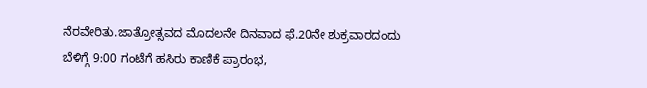ನೆರವೇರಿತು.ಜಾತ್ರೋತ್ಸವದ ಮೊದಲನೇ ದಿನವಾದ ಫೆ.20ನೇ ಶುಕ್ರವಾರದಂದು ಬೆಳಿಗ್ಗೆ 9:00 ಗಂಟೆಗೆ ಹಸಿರು ಕಾಣಿಕೆ ಪ್ರಾರಂಭ,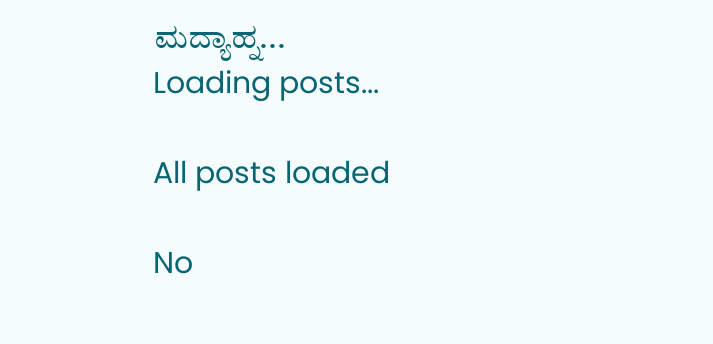ಮದ್ಯಾಹ್ನ...
Loading posts...

All posts loaded

No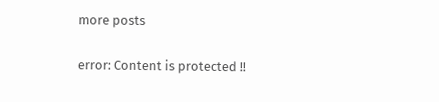more posts

error: Content is protected !!